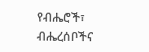የብሔሮች፣ ብሔረሰቦችና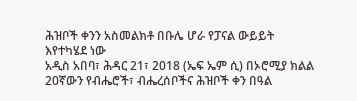ሕዝቦች ቀንን አስመልክቶ በቡሌ ሆራ የፓናል ውይይት እየተካሄደ ነው
አዲስ አበባ፣ ሕዳር 21፣ 2018 (ኤፍ ኤም ሲ) በኦሮሚያ ክልል 20ኛውን የብሔሮች፣ ብሔረሰቦችና ሕዝቦች ቀን በዓል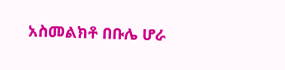አስመልክቶ በቡሌ ሆራ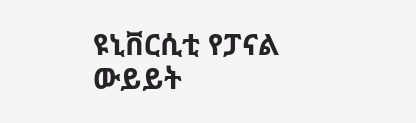ዩኒቨርሲቲ የፓናል ውይይት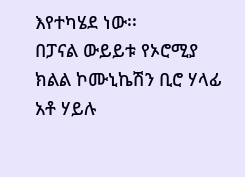እየተካሄደ ነው፡፡
በፓናል ውይይቱ የኦሮሚያ ክልል ኮሙኒኬሽን ቢሮ ሃላፊ አቶ ሃይሉ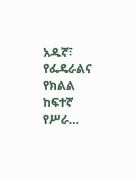አዱኛ፣ የፌዴራልና የክልል ከፍተኛ የሥራ…